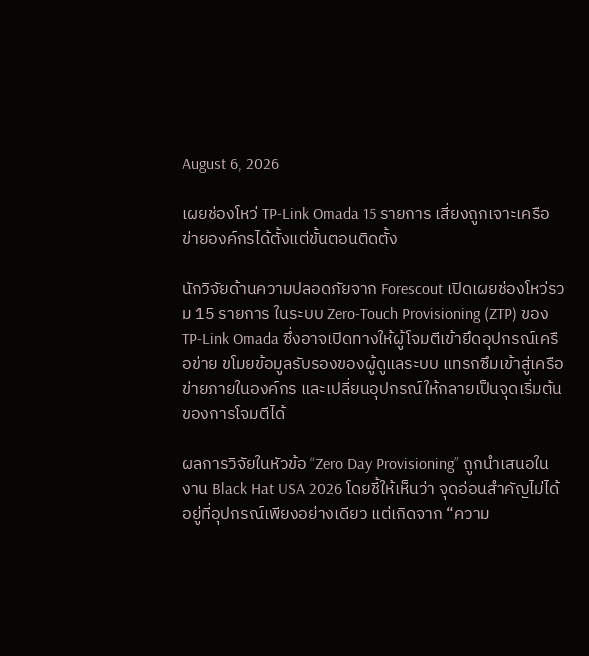August 6, 2026

เผยช่องโหว่ TP-Link Omada 15 รายการ เสี่ยงถูกเจาะเครือข่ายองค์กรได้ตั้งแต่ขั้นตอนติดตั้ง

นักวิจัยด้านความปลอดภัยจาก Forescout เปิดเผยช่องโหว่รวม 15 รายการ ในระบบ Zero-Touch Provisioning (ZTP) ของ TP-Link Omada ซึ่งอาจเปิดทางให้ผู้โจมตีเข้ายึดอุปกรณ์เครือข่าย ขโมยข้อมูลรับรองของผู้ดูแลระบบ แทรกซึมเข้าสู่เครือข่ายภายในองค์กร และเปลี่ยนอุปกรณ์ให้กลายเป็นจุดเริ่มต้นของการโจมตีได้

ผลการวิจัยในหัวข้อ “Zero Day Provisioning” ถูกนำเสนอในงาน Black Hat USA 2026 โดยชี้ให้เห็นว่า จุดอ่อนสำคัญไม่ได้อยู่ที่อุปกรณ์เพียงอย่างเดียว แต่เกิดจาก “ความ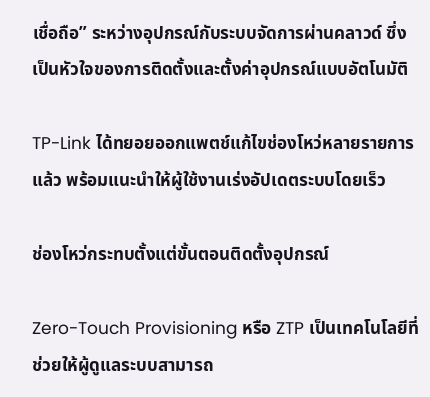เชื่อถือ” ระหว่างอุปกรณ์กับระบบจัดการผ่านคลาวด์ ซึ่งเป็นหัวใจของการติดตั้งและตั้งค่าอุปกรณ์แบบอัตโนมัติ

TP-Link ได้ทยอยออกแพตช์แก้ไขช่องโหว่หลายรายการแล้ว พร้อมแนะนำให้ผู้ใช้งานเร่งอัปเดตระบบโดยเร็ว

ช่องโหว่กระทบตั้งแต่ขั้นตอนติดตั้งอุปกรณ์

Zero-Touch Provisioning หรือ ZTP เป็นเทคโนโลยีที่ช่วยให้ผู้ดูแลระบบสามารถ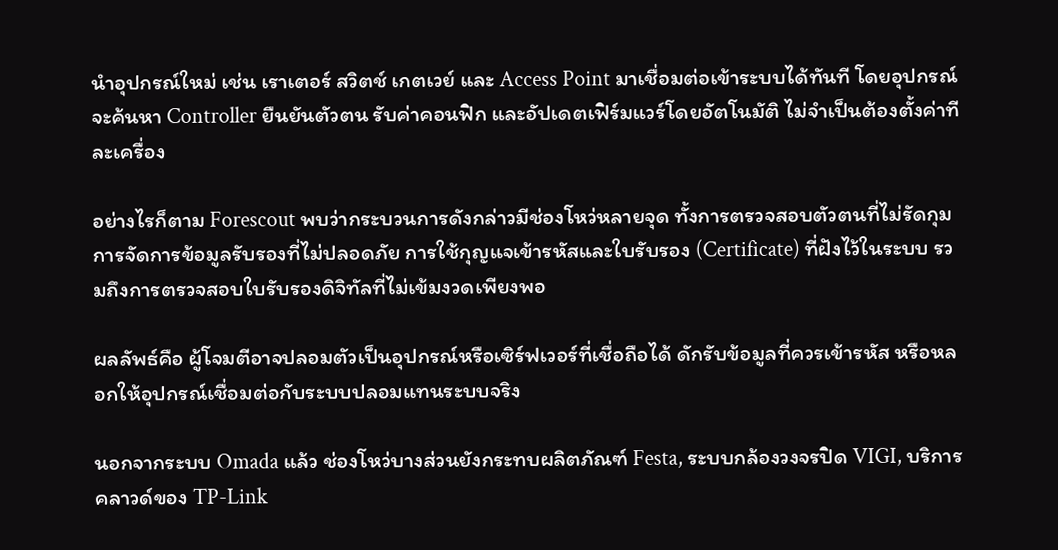นำอุปกรณ์ใหม่ เช่น เราเตอร์ สวิตช์ เกตเวย์ และ Access Point มาเชื่อมต่อเข้าระบบได้ทันที โดยอุปกรณ์จะค้นหา Controller ยืนยันตัวตน รับค่าคอนฟิก และอัปเดตเฟิร์มแวร์โดยอัตโนมัติ ไม่จำเป็นต้องตั้งค่าทีละเครื่อง

อย่างไรก็ตาม Forescout พบว่ากระบวนการดังกล่าวมีช่องโหว่หลายจุด ทั้งการตรวจสอบตัวตนที่ไม่รัดกุม การจัดการข้อมูลรับรองที่ไม่ปลอดภัย การใช้กุญแจเข้ารหัสและใบรับรอง (Certificate) ที่ฝังไว้ในระบบ รวมถึงการตรวจสอบใบรับรองดิจิทัลที่ไม่เข้มงวดเพียงพอ

ผลลัพธ์คือ ผู้โจมตีอาจปลอมตัวเป็นอุปกรณ์หรือเซิร์ฟเวอร์ที่เชื่อถือได้ ดักรับข้อมูลที่ควรเข้ารหัส หรือหลอกให้อุปกรณ์เชื่อมต่อกับระบบปลอมแทนระบบจริง

นอกจากระบบ Omada แล้ว ช่องโหว่บางส่วนยังกระทบผลิตภัณฑ์ Festa, ระบบกล้องวงจรปิด VIGI, บริการคลาวด์ของ TP-Link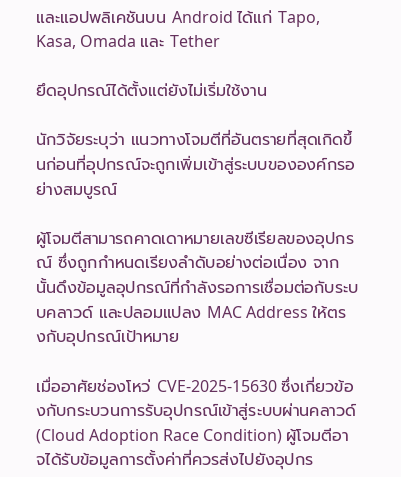และแอปพลิเคชันบน Android ได้แก่ Tapo, Kasa, Omada และ Tether

ยึดอุปกรณ์ได้ตั้งแต่ยังไม่เริ่มใช้งาน

นักวิจัยระบุว่า แนวทางโจมตีที่อันตรายที่สุดเกิดขึ้นก่อนที่อุปกรณ์จะถูกเพิ่มเข้าสู่ระบบขององค์กรอย่างสมบูรณ์

ผู้โจมตีสามารถคาดเดาหมายเลขซีเรียลของอุปกรณ์ ซึ่งถูกกำหนดเรียงลำดับอย่างต่อเนื่อง จากนั้นดึงข้อมูลอุปกรณ์ที่กำลังรอการเชื่อมต่อกับระบบคลาวด์ และปลอมแปลง MAC Address ให้ตรงกับอุปกรณ์เป้าหมาย

เมื่ออาศัยช่องโหว่ CVE-2025-15630 ซึ่งเกี่ยวข้องกับกระบวนการรับอุปกรณ์เข้าสู่ระบบผ่านคลาวด์ (Cloud Adoption Race Condition) ผู้โจมตีอาจได้รับข้อมูลการตั้งค่าที่ควรส่งไปยังอุปกร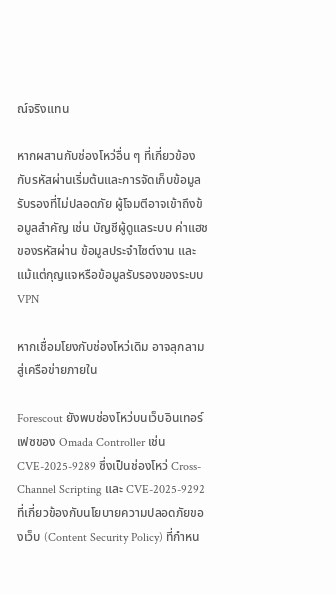ณ์จริงแทน

หากผสานกับช่องโหว่อื่น ๆ ที่เกี่ยวข้องกับรหัสผ่านเริ่มต้นและการจัดเก็บข้อมูลรับรองที่ไม่ปลอดภัย ผู้โจมตีอาจเข้าถึงข้อมูลสำคัญ เช่น บัญชีผู้ดูแลระบบ ค่าแฮชของรหัสผ่าน ข้อมูลประจำไซต์งาน และแม้แต่กุญแจหรือข้อมูลรับรองของระบบ VPN

หากเชื่อมโยงกับช่องโหว่เดิม อาจลุกลามสู่เครือข่ายภายใน

Forescout ยังพบช่องโหว่บนเว็บอินเทอร์เฟซของ Omada Controller เช่น CVE-2025-9289 ซึ่งเป็นช่องโหว่ Cross-Channel Scripting และ CVE-2025-9292 ที่เกี่ยวข้องกับนโยบายความปลอดภัยของเว็บ (Content Security Policy) ที่กำหน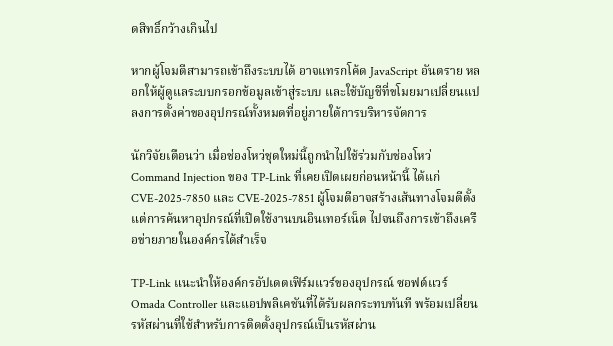ดสิทธิ์กว้างเกินไป

หากผู้โจมตีสามารถเข้าถึงระบบได้ อาจแทรกโค้ด JavaScript อันตราย หลอกให้ผู้ดูแลระบบกรอกข้อมูลเข้าสู่ระบบ และใช้บัญชีที่ขโมยมาเปลี่ยนแปลงการตั้งค่าของอุปกรณ์ทั้งหมดที่อยู่ภายใต้การบริหารจัดการ

นักวิจัยเตือนว่า เมื่อช่องโหว่ชุดใหม่นี้ถูกนำไปใช้ร่วมกับช่องโหว่ Command Injection ของ TP-Link ที่เคยเปิดเผยก่อนหน้านี้ ได้แก่ CVE-2025-7850 และ CVE-2025-7851 ผู้โจมตีอาจสร้างเส้นทางโจมตีตั้งแต่การค้นหาอุปกรณ์ที่เปิดใช้งานบนอินเทอร์เน็ต ไปจนถึงการเข้าถึงเครือข่ายภายในองค์กรได้สำเร็จ

TP-Link แนะนำให้องค์กรอัปเดตเฟิร์มแวร์ของอุปกรณ์ ซอฟต์แวร์ Omada Controller และแอปพลิเคชันที่ได้รับผลกระทบทันที พร้อมเปลี่ยนรหัสผ่านที่ใช้สำหรับการติดตั้งอุปกรณ์เป็นรหัสผ่าน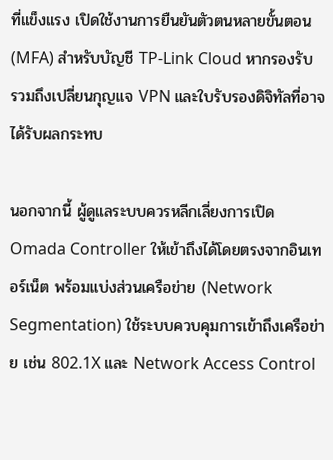ที่แข็งแรง เปิดใช้งานการยืนยันตัวตนหลายขั้นตอน (MFA) สำหรับบัญชี TP-Link Cloud หากรองรับ รวมถึงเปลี่ยนกุญแจ VPN และใบรับรองดิจิทัลที่อาจได้รับผลกระทบ

นอกจากนี้ ผู้ดูแลระบบควรหลีกเลี่ยงการเปิด Omada Controller ให้เข้าถึงได้โดยตรงจากอินเทอร์เน็ต พร้อมแบ่งส่วนเครือข่าย (Network Segmentation) ใช้ระบบควบคุมการเข้าถึงเครือข่าย เช่น 802.1X และ Network Access Control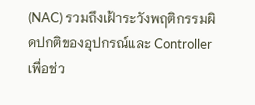(NAC) รวมถึงเฝ้าระวังพฤติกรรมผิดปกติของอุปกรณ์และ Controller เพื่อช่ว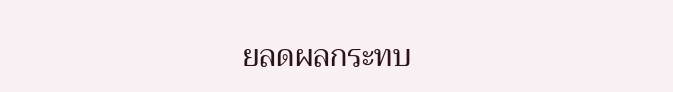ยลดผลกระทบ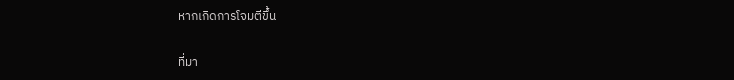หากเกิดการโจมตีขึ้น

ที่มา